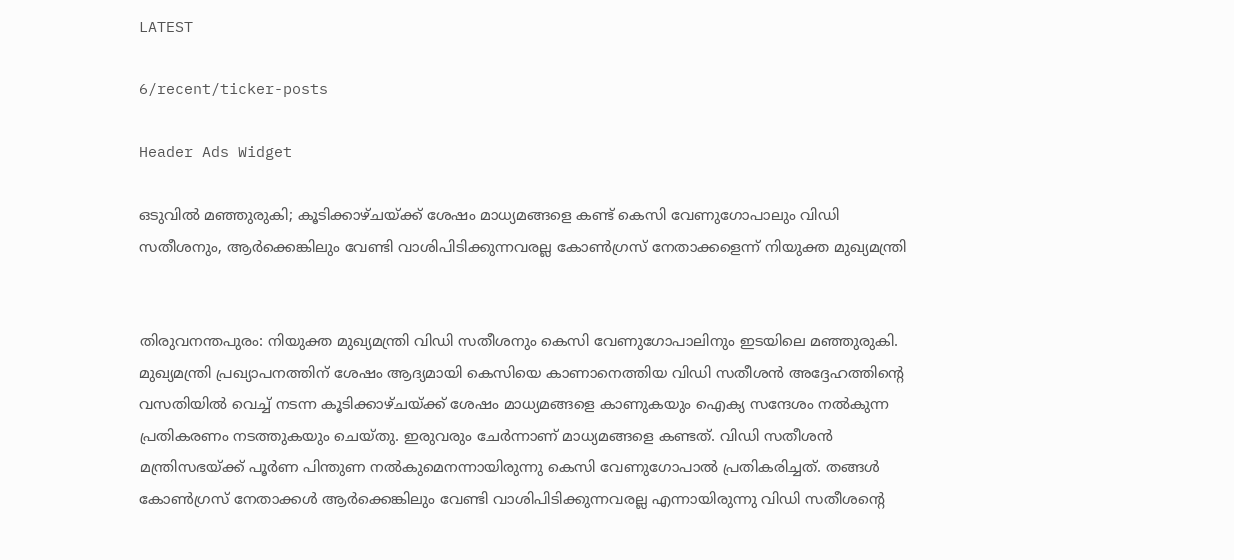LATEST

6/recent/ticker-posts

Header Ads Widget

ഒടുവിൽ മഞ്ഞുരുകി; കൂടിക്കാഴ്ചയ്ക്ക് ശേഷം മാധ്യമങ്ങളെ കണ്ട് കെസി വേണുഗോപാലും വിഡി സതീശനും, ആർക്കെങ്കിലും വേണ്ടി വാശിപിടിക്കുന്നവരല്ല കോൺഗ്രസ് നേതാക്കളെന്ന് നിയുക്ത മുഖ്യമന്ത്രി


തിരുവനന്തപുരം: നിയുക്ത മുഖ്യമന്ത്രി വിഡി സതീശനും കെസി വേണുഗോപാലിനും ഇടയിലെ മഞ്ഞുരുകി. മുഖ്യമന്ത്രി പ്രഖ്യാപനത്തിന് ശേഷം ആദ്യമായി കെസിയെ കാണാനെത്തിയ വിഡി സതീശൻ അദ്ദേഹത്തിന്റെ വസതിയിൽ വെച്ച് നടന്ന കൂടിക്കാഴ്ചയ്ക്ക് ശേഷം മാധ്യമങ്ങളെ കാണുകയും ഐക്യ സന്ദേശം നൽകുന്ന പ്രതികരണം നടത്തുകയും ചെയ്തു. ഇരുവരും ചേർന്നാണ് മാധ്യമങ്ങളെ കണ്ടത്. വിഡി സതീശൻ മന്ത്രിസഭയ്ക്ക് പൂർണ പിന്തുണ നൽകുമെനന്നായിരുന്നു കെസി വേണുഗോപാൽ പ്രതികരിച്ചത്. തങ്ങൾ കോൺഗ്രസ് നേതാക്കൾ ആർക്കെങ്കിലും വേണ്ടി വാശിപിടിക്കുന്നവരല്ല എന്നായിരുന്നു വിഡി സതീശന്റെ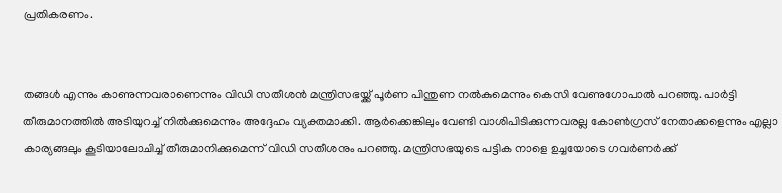പ്രതികരണം.


തങ്ങൾ എന്നും കാണുന്നവരാണെന്നും വിഡി സതീശൻ മന്ത്രിസഭയ്ക്ക് പൂർണ പിന്തുണ നൽകുമെന്നും കെസി വേണുഗോപാൽ പറഞ്ഞു. പാർട്ടി തീരുമാനത്തിൽ അടിയുറച്ച് നിൽക്കുമെന്നും അദ്ദേഹം വ്യക്തമാക്കി. ആർക്കെങ്കിലും വേണ്ടി വാശിപിടിക്കുന്നവരല്ല കോൺഗ്രസ് നേതാക്കളെന്നും എല്ലാ കാര്യങ്ങലും കൂടിയാലോചിച്ച് തീരുമാനിക്കുമെന്ന് വിഡി സതീശനും പറഞ്ഞു. മന്ത്രിസഭയുടെ പട്ടിക നാളെ ഉച്ചയോടെ ഗവർണർക്ക്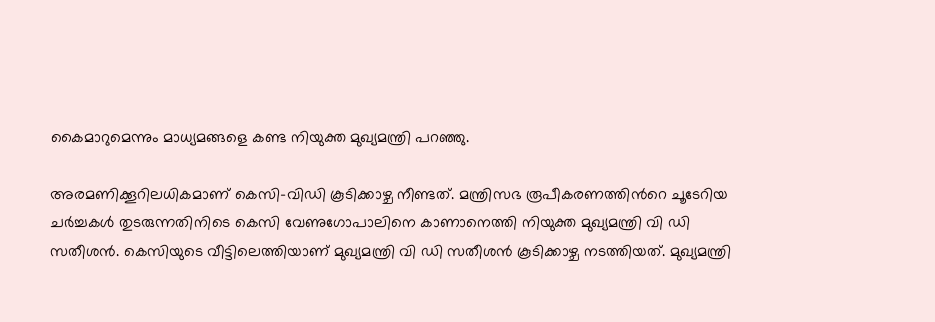കൈമാറുമെന്നും മാധ്യമങ്ങളെ കണ്ട നിയുക്ത മുഖ്യമന്ത്രി പറഞ്ഞു.

അരമണിക്കൂറിലധികമാണ് കെസി-വിഡി കൂടിക്കാഴ്ച നീണ്ടത്. മന്ത്രിസഭ രൂപീകരണത്തിന്‍റെ ചൂടേറിയ ചർച്ചകൾ തുടരുന്നതിനിടെ കെസി വേണുഗോപാലിനെ കാണാനെത്തി നിയുക്ത മുഖ്യമന്ത്രി വി ഡി സതീശൻ. കെസിയുടെ വീട്ടിലെത്തിയാണ് മുഖ്യമന്ത്രി വി ഡി സതീശൻ കൂടിക്കാഴ്ച നടത്തിയത്. മുഖ്യമന്ത്രി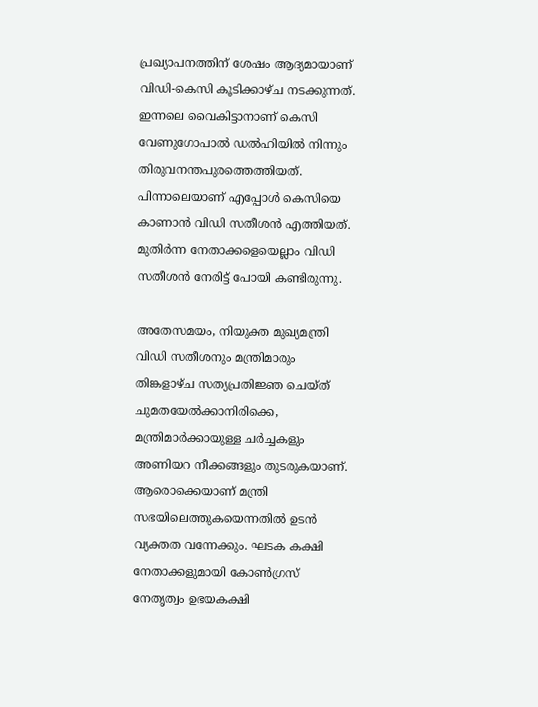പ്രഖ്യാപനത്തിന് ശേഷം ആദ്യമായാണ് വിഡി-കെസി കൂടിക്കാഴ്ച നടക്കുന്നത്. ഇന്നലെ വൈകിട്ടാനാണ് കെസി വേണുഗോപാൽ ഡൽഹിയിൽ നിന്നും തിരുവനന്തപുരത്തെത്തിയത്. പിന്നാലെയാണ് എപ്പോൾ കെസിയെ കാണാൻ വിഡി സതീശൻ എത്തിയത്. മുതിര്‍ന്ന നേതാക്കളെയെല്ലാം വിഡി സതീശൻ നേരിട്ട് പോയി കണ്ടിരുന്നു.

അതേസമയം, നിയുക്ത മുഖ്യമന്ത്രി വിഡി സതീശനും മന്ത്രിമാരും തിങ്കളാഴ്ച സത്യപ്രതിജ്ഞ ചെയ്ത് ചുമതയേൽക്കാനിരിക്കെ, മന്ത്രിമാർക്കായുള്ള ചർച്ചകളും അണിയറ നീക്കങ്ങളും തുടരുകയാണ്. ആരൊക്കെയാണ് മന്ത്രി സഭയിലെത്തുകയെന്നതിൽ ഉടൻ വ്യക്തത വന്നേക്കും. ഘടക കക്ഷി നേതാക്കളുമായി കോൺഗ്രസ് നേതൃത്വം ഉഭയകക്ഷി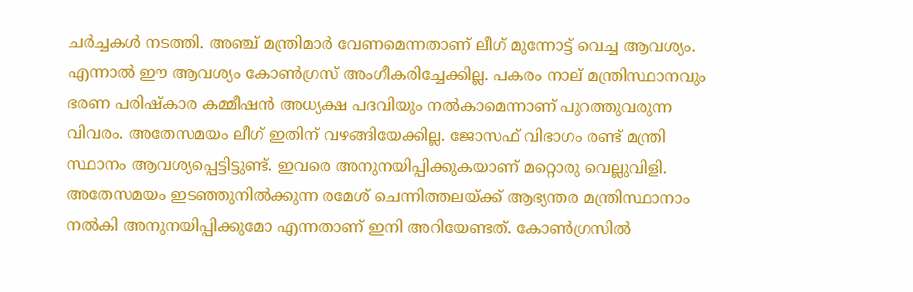ചർച്ചകൾ നടത്തി. അഞ്ച് മന്ത്രിമാർ വേണമെന്നതാണ് ലീഗ് മുന്നോട്ട് വെച്ച ആവശ്യം. എന്നാൽ ഈ ആവശ്യം കോൺഗ്രസ് അംഗീകരിച്ചേക്കില്ല. പകരം നാല് മന്ത്രിസ്ഥാനവും ഭരണ പരിഷ്കാര കമ്മീഷൻ അധ്യക്ഷ പദവിയും നൽകാമെന്നാണ് പുറത്തുവരുന്ന വിവരം. അതേസമയം ലീഗ് ഇതിന് വഴങ്ങിയേക്കില്ല. ജോസഫ് വിഭാഗം രണ്ട് മന്ത്രി സ്ഥാനം ആവശ്യപ്പെട്ടിട്ടുണ്ട്. ഇവരെ അനുനയിപ്പിക്കുകയാണ് മറ്റൊരു വെല്ലുവിളി. അതേസമയം ഇടഞ്ഞുനിൽക്കുന്ന രമേശ് ചെന്നിത്തലയ്ക്ക് ആഭ്യന്തര മന്ത്രിസ്ഥാനാം നൽകി അനുനയിപ്പിക്കുമോ എന്നതാണ് ഇനി അറിയേണ്ടത്. കോൺഗ്രസിൽ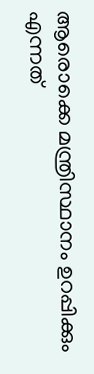ആരൊക്കെ മന്ത്രിസ്ഥാനം ഉറപ്പിക്കും എന്നത്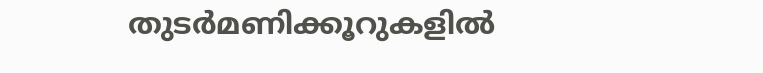തുടർമണിക്കൂറുകളിൽ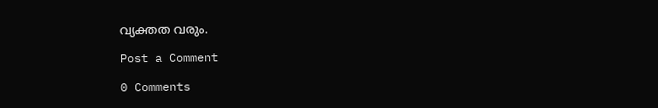വ്യക്തത വരും.

Post a Comment

0 Comments